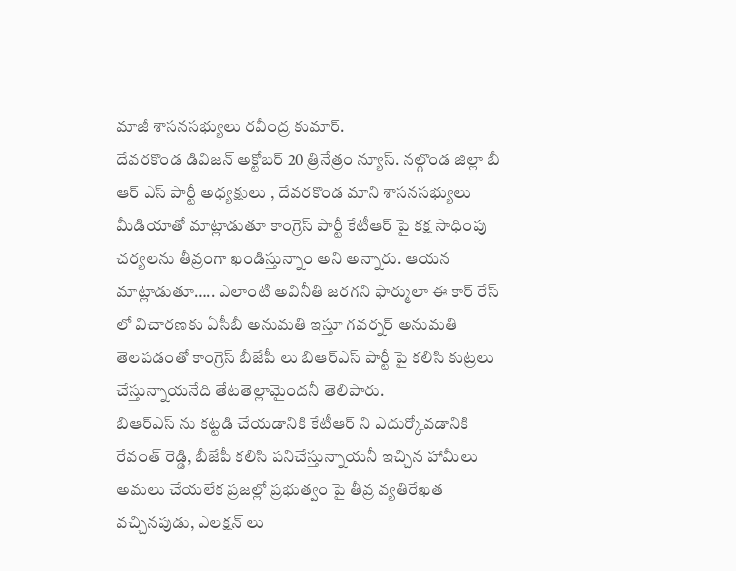మాజీ శాసనసభ్యులు రవీంద్ర కుమార్.
దేవరకొండ డివిజన్ అక్టోబర్ 20 త్రినేత్రం న్యూస్. నల్గొండ జిల్లా బీ ఆర్ ఎస్ పార్టీ అధ్యక్షులు , దేవరకొండ మాని శాసనసభ్యులు మీడియాతో మాట్లాడుతూ కాంగ్రెస్ పార్టీ కేటీఆర్ పై కక్ష సాధింపు చర్యలను తీవ్రంగా ఖండిస్తున్నాం అని అన్నారు. ఆయన మాట్లాడుతూ….. ఎలాంటి అవినీతి జరగని ఫార్ములా ఈ కార్ రేస్ లో విచారణకు ఏసీబీ అనుమతి ఇస్తూ గవర్నర్ అనుమతి తెలపడంతో కాంగ్రెస్ బీజేపీ లు బిఆర్ఎస్ పార్టీ పై కలిసి కుట్రలు చేస్తున్నాయనేది తేటతెల్లామైందనీ తెలిపారు.
బిఆర్ఎస్ ను కట్టడి చేయడానికి కేటీఆర్ ని ఎదుర్కోవడానికి రేవంత్ రెడ్డి, బీజేపీ కలిసి పనిచేస్తున్నాయనీ ఇచ్చిన హామీలు అమలు చేయలేక ప్రజల్లో ప్రభుత్వం పై తీవ్ర వ్యతిరేఖత వచ్చినపుడు, ఎలక్షన్ లు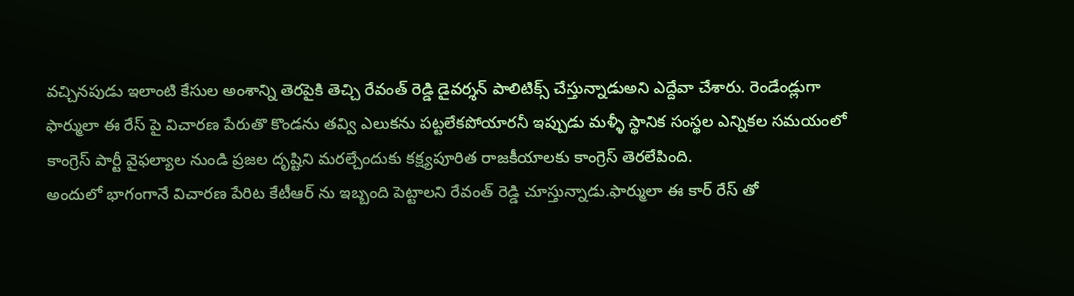వచ్చినపుడు ఇలాంటి కేసుల అంశాన్ని తెరపైకి తెచ్చి రేవంత్ రెడ్డి డైవర్శన్ పాలిటిక్స్ చేస్తున్నాడుఅని ఎద్దేవా చేశారు. రెండేండ్లుగా ఫార్ములా ఈ రేస్ పై విచారణ పేరుతొ కొండను తవ్వి ఎలుకను పట్టలేకపోయారనీ ఇప్పుడు మళ్ళీ స్థానిక సంస్థల ఎన్నికల సమయంలో కాంగ్రెస్ పార్టీ వైఫల్యాల నుండి ప్రజల దృష్టిని మరల్చేందుకు కక్ష్యపూరిత రాజకీయాలకు కాంగ్రెస్ తెరలేపింది.
అందులో భాగంగానే విచారణ పేరిట కేటీఆర్ ను ఇబ్బంది పెట్టాలని రేవంత్ రెడ్డి చూస్తున్నాడు.ఫార్ములా ఈ కార్ రేస్ తో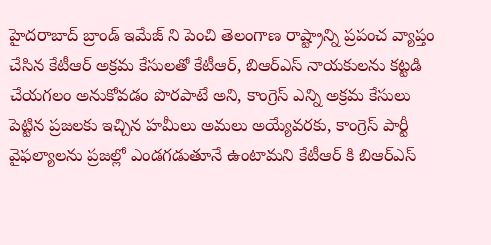హైదరాబాద్ బ్రాండ్ ఇమేజ్ ని పెంచి తెలంగాణ రాష్ట్రాన్ని ప్రపంచ వ్యాప్తం చేసిన కేటీఆర్ అక్రమ కేసులతో కేటీఆర్, బిఆర్ఎస్ నాయకులను కట్టడి చేయగలం అనుకోవడం పొరపాటే అని, కాంగ్రెస్ ఎన్ని అక్రమ కేసులు పెట్టిన ప్రజలకు ఇచ్చిన హమీలు అమలు అయ్యేవరకు, కాంగ్రెస్ పార్టీ వైఫల్యాలను ప్రజల్లో ఎండగడుతూనే ఉంటామని కేటీఆర్ కి బిఆర్ఎస్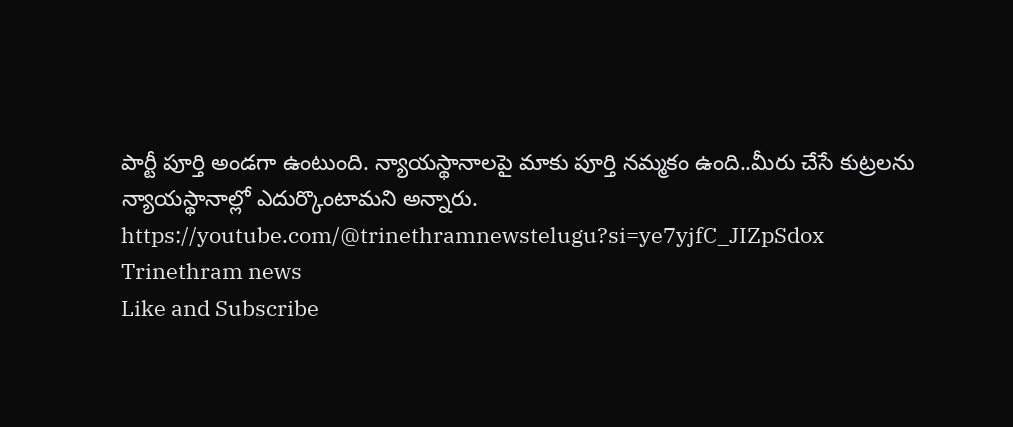పార్టీ పూర్తి అండగా ఉంటుంది. న్యాయస్థానాలపై మాకు పూర్తి నమ్మకం ఉంది..మీరు చేసే కుట్రలను న్యాయస్థానాల్లో ఎదుర్కొంటామని అన్నారు.
https://youtube.com/@trinethramnewstelugu?si=ye7yjfC_JIZpSdox
Trinethram news
Like and Subscribe